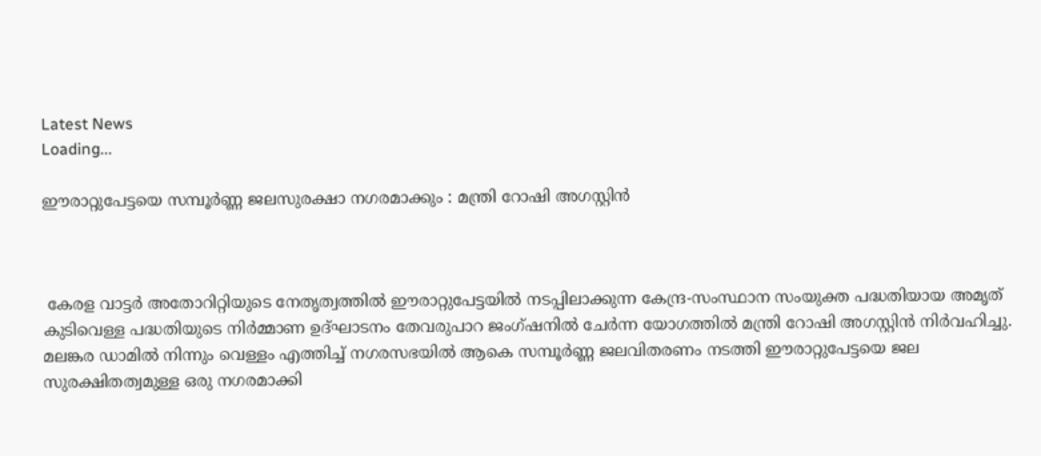Latest News
Loading...

ഈരാറ്റുപേട്ടയെ സമ്പൂർണ്ണ ജലസുരക്ഷാ നഗരമാക്കും : മന്ത്രി റോഷി അഗസ്റ്റിൻ



 കേരള വാട്ടർ അതോറിറ്റിയുടെ നേതൃത്വത്തിൽ ഈരാറ്റുപേട്ടയിൽ നടപ്പിലാക്കുന്ന കേന്ദ്ര-സംസ്ഥാന സംയുക്ത പദ്ധതിയായ അമൃത് കുടിവെള്ള പദ്ധതിയുടെ നിർമ്മാണ ഉദ്ഘാടനം തേവരുപാറ ജംഗ്ഷനിൽ ചേർന്ന യോഗത്തിൽ മന്ത്രി റോഷി അഗസ്റ്റിൻ നിർവഹിച്ചു. മലങ്കര ഡാമിൽ നിന്നും വെള്ളം എത്തിച്ച് നഗരസഭയിൽ ആകെ സമ്പൂർണ്ണ ജലവിതരണം നടത്തി ഈരാറ്റുപേട്ടയെ ജല സുരക്ഷിതത്വമുള്ള ഒരു നഗരമാക്കി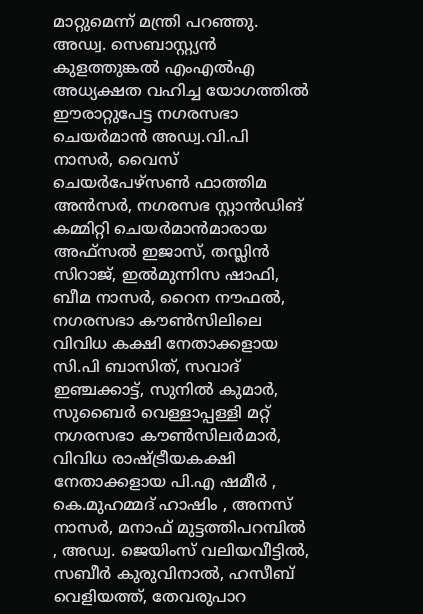മാറ്റുമെന്ന് മന്ത്രി പറഞ്ഞു. അഡ്വ. സെബാസ്റ്റ്യൻ കുളത്തുങ്കൽ എംഎൽഎ അധ്യക്ഷത വഹിച്ച യോഗത്തിൽ ഈരാറ്റുപേട്ട നഗരസഭാ ചെയർമാൻ അഡ്വ.വി.പി നാസർ, വൈസ് ചെയർപേഴ്സൺ ഫാത്തിമ അൻസർ, നഗരസഭ സ്റ്റാൻഡിങ് കമ്മിറ്റി ചെയർമാൻമാരായ അഫ്സൽ ഇജാസ്, തസ്ലിൻ സിറാജ്, ഇൽമുന്നിസ ഷാഫി, ബീമ നാസർ, റൈന നൗഫൽ,
നഗരസഭാ കൗൺസിലിലെ വിവിധ കക്ഷി നേതാക്കളായ സി.പി ബാസിത്, സവാദ് ഇഞ്ചക്കാട്ട്, സുനിൽ കുമാർ, സുബൈർ വെള്ളാപ്പള്ളി മറ്റ് നഗരസഭാ കൗൺസിലർമാർ, വിവിധ രാഷ്ട്രീയകക്ഷി നേതാക്കളായ പി.എ ഷമീർ , കെ.മുഹമ്മദ് ഹാഷിം , അനസ് നാസർ, മനാഫ് മുട്ടത്തിപറമ്പിൽ , അഡ്വ. ജെയിംസ് വലിയവീട്ടിൽ, സബീർ കുരുവിനാൽ, ഹസീബ് വെളിയത്ത്, തേവരുപാറ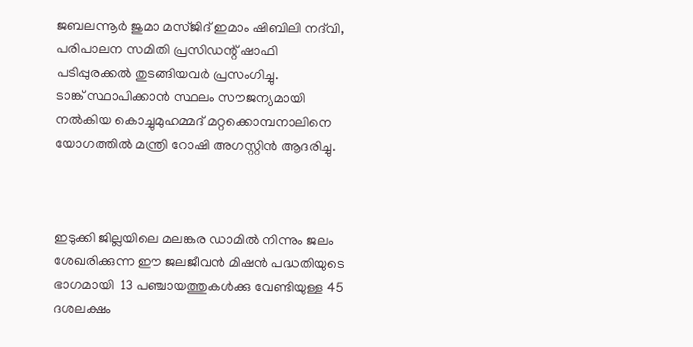ജബലന്നൂർ ജുമാ മസ്ജിദ് ഇമാം ഷിബിലി നദ്‌വി, പരിപാലന സമിതി പ്രസിഡന്റ് ഷാഫി പടിപ്പുരക്കൽ തുടങ്ങിയവർ പ്രസംഗിച്ചു.
ടാങ്ക് സ്ഥാപിക്കാൻ സ്ഥലം സൗജന്യമായി നൽകിയ കൊച്ചുമുഹമ്മദ് മറ്റക്കൊമ്പനാലിനെ യോഗത്തിൽ മന്ത്രി റോഷി അഗസ്റ്റിൻ ആദരിച്ചു.



ഇടുക്കി ജില്ലയിലെ മലങ്കര ഡാമിൽ നിന്നും ജലം ശേഖരിക്കുന്ന ഈ ജലജീവന്‍ മിഷൻ പദ്ധതിയുടെ ഭാഗമായി  13 പഞ്ചായത്തുകൾക്കു വേണ്ടിയുള്ള 45 ദശലക്ഷം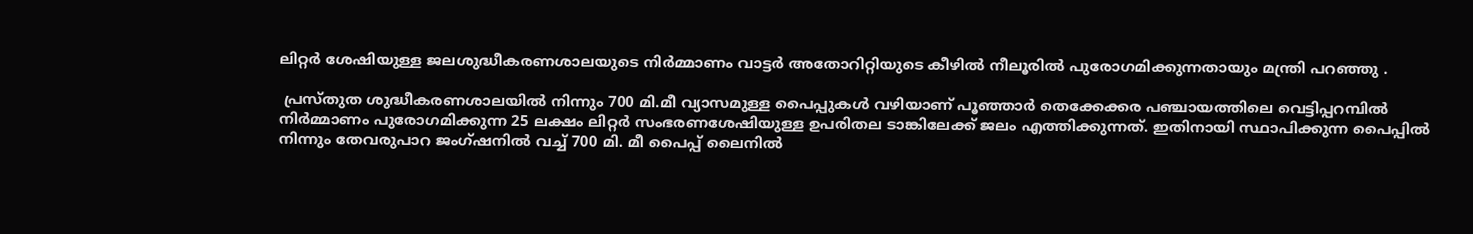ലിറ്റർ ശേഷിയുള്ള ജലശുദ്ധീകരണശാലയുടെ നിർമ്മാണം വാട്ടർ അതോറിറ്റിയുടെ കീഴിൽ നീലൂരിൽ പുരോഗമിക്കുന്നതായും മന്ത്രി പറഞ്ഞു .

 പ്രസ്‌തുത ശുദ്ധീകരണശാലയിൽ നിന്നും 700 മി.മീ വ്യാസമുള്ള പൈപ്പുകൾ വഴിയാണ് പൂഞ്ഞാർ തെക്കേക്കര പഞ്ചായത്തിലെ വെട്ടിപ്പറമ്പിൽ നിർമ്മാണം പുരോഗമിക്കുന്ന 25 ലക്ഷം ലിറ്റർ സംഭരണശേഷിയുള്ള ഉപരിതല ടാങ്കിലേക്ക് ജലം എത്തിക്കുന്നത്. ഇതിനായി സ്ഥാപിക്കുന്ന പൈപ്പിൽ നിന്നും തേവരുപാറ ജംഗ്ഷനിൽ വച്ച് 700 മി. മീ പൈപ്പ് ലൈനിൽ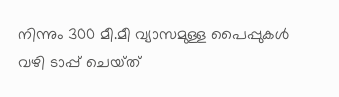നിന്നും 300 മീ.മീ വ്യാസമുള്ള പൈപ്പുകൾ വഴി ടാപ്പ് ചെയ്‌ത്‌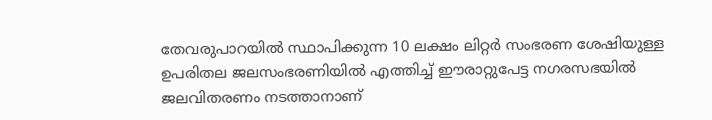തേവരുപാറയിൽ സ്ഥാപിക്കുന്ന 10 ലക്ഷം ലിറ്റർ സംഭരണ ശേഷിയുള്ള ഉപരിതല ജലസംഭരണിയിൽ എത്തിച്ച് ഈരാറ്റുപേട്ട നഗരസഭയിൽ ജലവിതരണം നടത്താനാണ്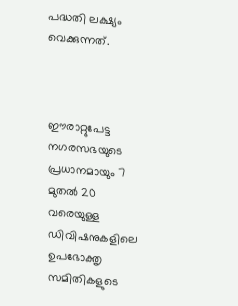പദ്ധതി ലക്ഷ്യം വെക്കുന്നത്.



ഈരാറ്റുപേട്ട നഗരസഭയുടെ പ്രധാനമായും 7 മുതൽ 20 വരെയുള്ള ഡിവിഷനുകളിലെ ഉപഭോക്തൃ സമിതികളുടെ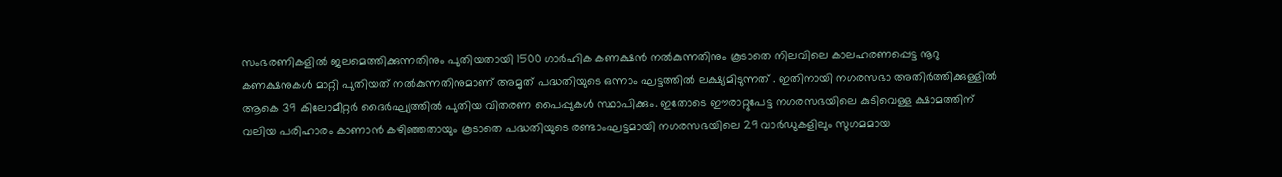സംഭരണികളിൽ ജലമെത്തിക്കുന്നതിനും പുതിയതായി 1500 ഗാർഹിക കണക്ഷൻ നൽകുന്നതിനും കൂടാതെ നിലവിലെ കാലഹരണപ്പെട്ട നൂറു കണക്ഷനുകൾ മാറ്റി പുതിയത് നൽകുന്നതിനുമാണ് അമൃത് പദ്ധതിയുടെ ഒന്നാം ഘട്ടത്തിൽ ലക്ഷ്യമിടുന്നത് . ഇതിനായി നഗരസഭാ അതിർത്തിക്കുള്ളിൽ ആകെ 39 കിലോമീറ്റർ ദൈർഘ്യത്തിൽ പുതിയ വിതരണ പൈപ്പുകൾ സ്ഥാപിക്കും. ഇതോടെ ഈരാറ്റുപേട്ട നഗരസഭയിലെ കുടിവെള്ള ക്ഷാമത്തിന് വലിയ പരിഹാരം കാണാൻ കഴിഞ്ഞതായും കൂടാതെ പദ്ധതിയുടെ രണ്ടാംഘട്ടമായി നഗരസഭയിലെ 29 വാർഡുകളിലും സുഗമമായ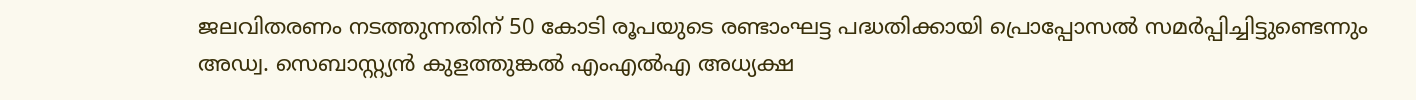ജലവിതരണം നടത്തുന്നതിന് 50 കോടി രൂപയുടെ രണ്ടാംഘട്ട പദ്ധതിക്കായി പ്രൊപ്പോസൽ സമർപ്പിച്ചിട്ടുണ്ടെന്നും അഡ്വ. സെബാസ്റ്റ്യൻ കുളത്തുങ്കൽ എംഎൽഎ അധ്യക്ഷ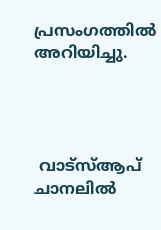പ്രസംഗത്തിൽ അറിയിച്ചു.




 വാട്‌സ്ആപ് ചാനലില്‍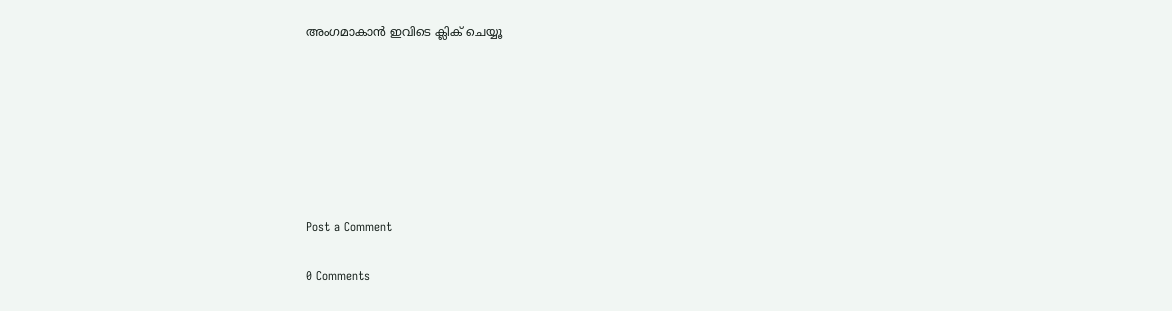അംഗമാകാന്‍ ഇവിടെ ക്ലിക് ചെയ്യൂ







Post a Comment

0 Comments